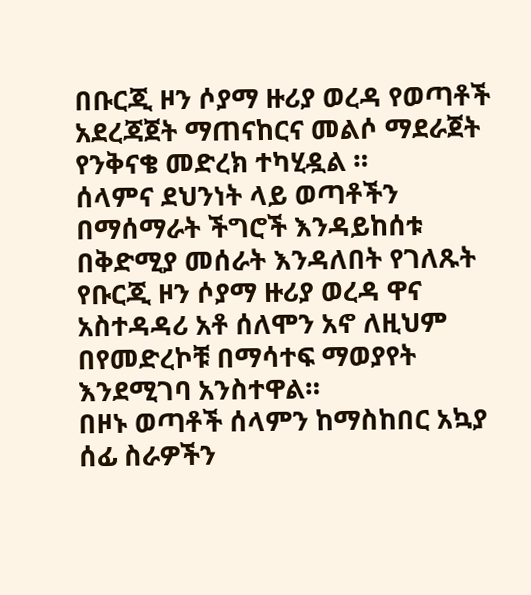በቡርጂ ዞን ሶያማ ዙሪያ ወረዳ የወጣቶች አደረጃጀት ማጠናከርና መልሶ ማደራጀት የንቅናቄ መድረክ ተካሂዷል ።
ሰላምና ደህንነት ላይ ወጣቶችን በማሰማራት ችግሮች እንዳይከሰቱ በቅድሚያ መሰራት እንዳለበት የገለጹት የቡርጂ ዞን ሶያማ ዙሪያ ወረዳ ዋና አስተዳዳሪ አቶ ሰለሞን አኖ ለዚህም በየመድረኮቹ በማሳተፍ ማወያየት እንደሚገባ አንስተዋል።
በዞኑ ወጣቶች ሰላምን ከማስከበር አኳያ ሰፊ ስራዎችን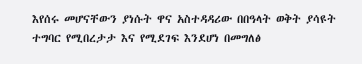እየሰሩ መሆናቸውን ያነሱት ዋና አስተዳዳሪው በበዓላት ወቅት ያሳዩት ተግባር የሚበረታታ እና የሚደገፍ እንደሆነ በመግለፅ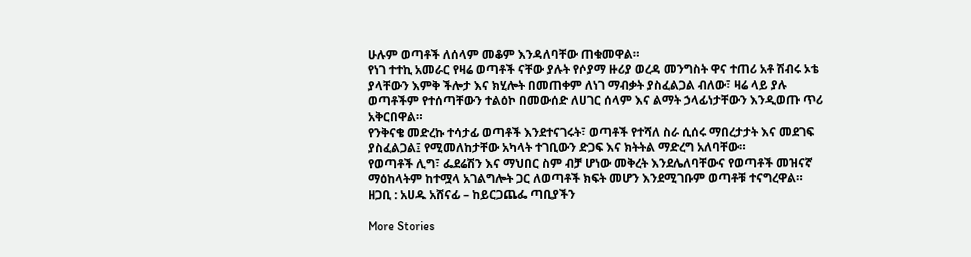ሁሉም ወጣቶች ለሰላም መቆም እንዳለባቸው ጠቁመዋል።
የነገ ተተኪ አመራር የዛሬ ወጣቶች ናቸው ያሉት የሶያማ ዙሪያ ወረዳ መንግስት ዋና ተጠሪ አቶ ሽብሩ ኦቴ ያላቸውን እምቅ ችሎታ እና ክሂሎት በመጠቀም ለነገ ማብቃት ያስፈልጋል ብለው፣ ዛሬ ላይ ያሉ ወጣቶችም የተሰጣቸውን ተልዕኮ በመውሰድ ለሀገር ሰላም እና ልማት ኃላፊነታቸውን እንዲወጡ ጥሪ አቅርበዋል።
የንቅናቄ መድረኩ ተሳታፊ ወጣቶች እንደተናገሩት፣ ወጣቶች የተሻለ ስራ ሲሰሩ ማበረታታት እና መደገፍ ያስፈልጋል፤ የሚመለከታቸው አካላት ተገቢውን ድጋፍ እና ክትትል ማድረግ አለባቸው።
የወጣቶች ሊግ፣ ፌደሬሽን እና ማህበር ስም ብቻ ሆነው መቅረት እንደሌለባቸውና የወጣቶች መዝናኛ ማዕከላትም ከተሟላ አገልግሎት ጋር ለወጣቶች ክፍት መሆን እንደሚገቡም ወጣቶቹ ተናግረዋል።
ዘጋቢ : አሀዱ አሸናፊ – ከይርጋጨፌ ጣቢያችን

More Stories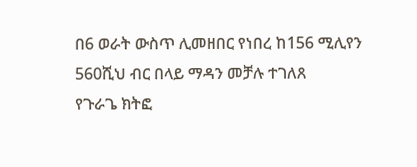በ6 ወራት ውስጥ ሊመዘበር የነበረ ከ156 ሚሊየን 560ሺህ ብር በላይ ማዳን መቻሉ ተገለጸ
የጉራጌ ክትፎ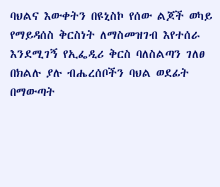ባህልና እውቀትን በዩኒስኮ የሰው ልጆች ወካይ የማይዳሰስ ቅርስነት ለማስመዝገብ እየተሰራ እንደሚገኝ የኢፌዲሪ ቅርስ ባለስልጣን ገለፀ
በክልሉ ያሉ ብሔረሰቦችን ባህል ወደፊት በማውጣት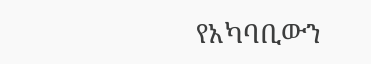የአካባቢውን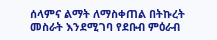ሰላምና ልማት ለማስቀጠል በትኩረት መስራት እንደሚገባ የደቡብ ምዕራብ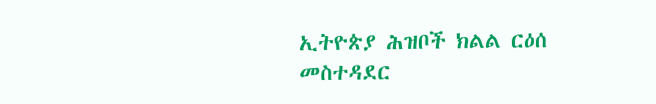ኢትዮጵያ ሕዝቦች ክልል ርዕሰ መስተዳደር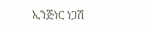ኢንጅነር ነጋሽ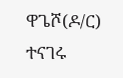ዋጌሾ(ዶ/ር) ተናገሩ